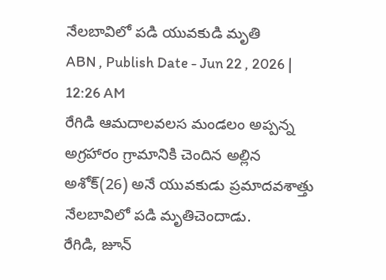నేలబావిలో పడి యువకుడి మృతి
ABN , Publish Date - Jun 22 , 2026 | 12:26 AM
రేగిడి ఆమదాలవలస మండలం అప్పన్న అగ్రహారం గ్రామానికి చెందిన అల్లిన అశోక్(26) అనే యువకుడు ప్రమాదవశాత్తు నేలబావిలో పడి మృతిచెందాడు.
రేగిడి, జూన్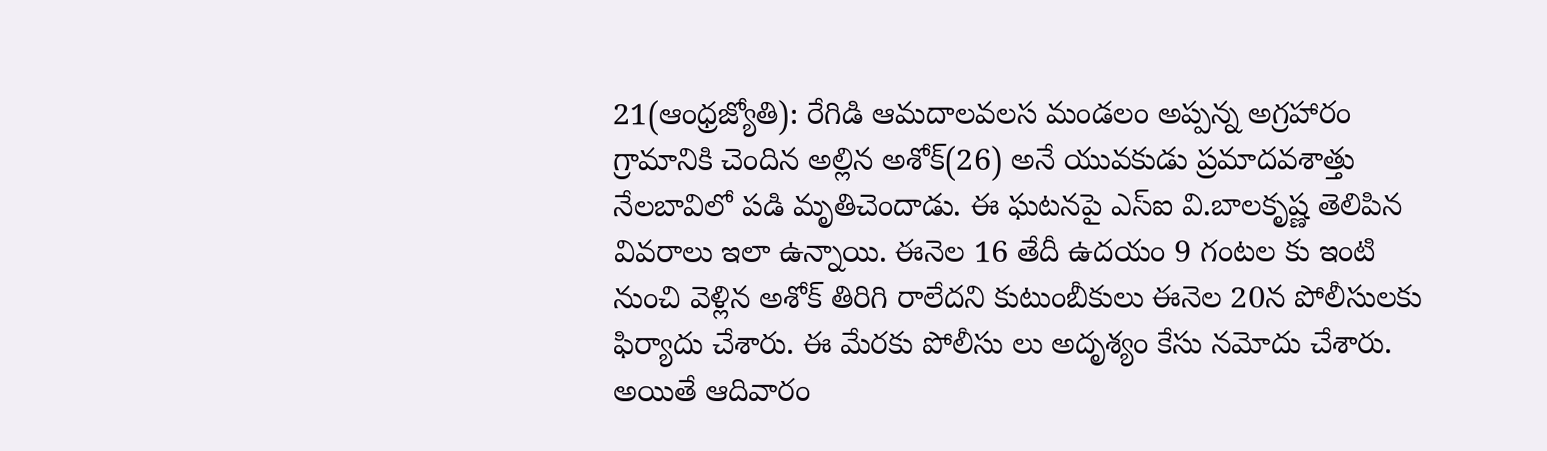21(ఆంధ్రజ్యోతి): రేగిడి ఆమదాలవలస మండలం అప్పన్న అగ్రహారం గ్రామానికి చెందిన అల్లిన అశోక్(26) అనే యువకుడు ప్రమాదవశాత్తు నేలబావిలో పడి మృతిచెందాడు. ఈ ఘటనపై ఎస్ఐ వి.బాలకృష్ణ తెలిపిన వివరాలు ఇలా ఉన్నాయి. ఈనెల 16 తేదీ ఉదయం 9 గంటల కు ఇంటి నుంచి వెళ్లిన అశోక్ తిరిగి రాలేదని కుటుంబీకులు ఈనెల 20న పోలీసులకు ఫిర్యాదు చేశారు. ఈ మేరకు పోలీసు లు అదృశ్యం కేసు నమోదు చేశారు. అయితే ఆదివారం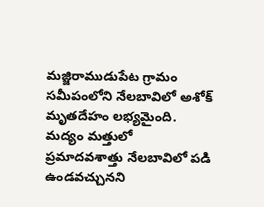మజ్జిరాముడుపేట గ్రామం సమీపంలోని నేలబావిలో అశోక్ మృతదేహం లభ్యమైంది. మద్యం మత్తులో ప్రమాదవశాత్తు నేలబావిలో పడి ఉండవచ్చునని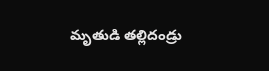మృతుడి తల్లిదండ్రు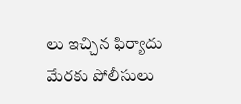లు ఇచ్చిన ఫిర్యాదు మేరకు పోలీసులు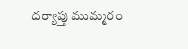దర్యాప్తు ముమ్మరం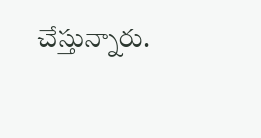చేస్తున్నారు.